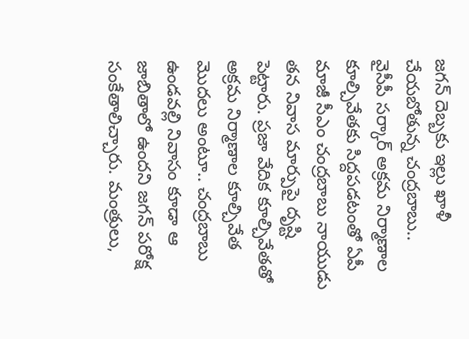జగన్ దెబ్బకు ఇల్లు ఖాళీ చేయబోతున్న చంద్రబాబు..
వైసీపీ సర్కార్ అక్రమ నిర్మాణాల కూల్చివేతకు సిద్దపడటంతో ఏపీ మాజీ సీఎం చంద్రబాబు నాయుడు తన నివాస మార్పుపై దృష్టి పెట్టారు. ప్రజా వేదిక కూల్చివేతతో అక్రమ నిర్మాణాల కూల్చివేత మొదలు అంటూ.. చంద్రబాబు ఉండవల్లి నివాసం కూడా ఆ జాబితాలో ఉందని జగన్ పరోక్ష సంకేతాలిచ్చారు. మంత్రులు,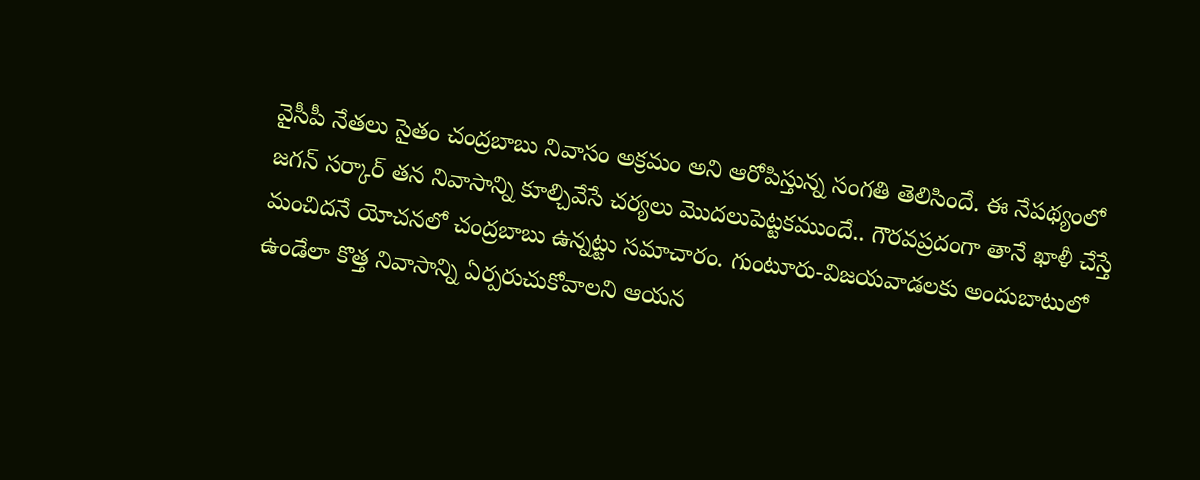వైసీపీ నేతలు సైతం చంద్రబాబు నివాసం అక్రమం అని ఆరోపిస్తున్న సంగతి తెలిసిందే. ఈ నేపథ్యంలో జగన్ సర్కార్ తన నివాసాన్ని కూల్చివేసే చర్యలు మొదలుపెట్టకముందే.. గౌరవప్రదంగా తానే ఖాళీ చేస్తే మంచిదనే యోచనలో చంద్రబాబు ఉన్నట్టు సమాచారం. గుంటూరు-విజయవాడలకు అందుబాటులో ఉండేలా కొత్త నివాసాన్ని ఏర్పరుచుకోవాలని ఆయన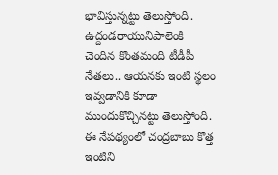భావిస్తున్నట్టు తెలుస్తోంది. ఉద్దండరాయునిపాలెంకి
చెందిన కొంతమంది టీడీపీ నేతలు.. ఆయనకు ఇంటి స్థలం ఇవ్వడానికి కూడా ముందుకొచ్చినట్టు తెలుస్తోంది. ఈ నేపథ్యంలో చంద్రబాబు కొత్త ఇంటిని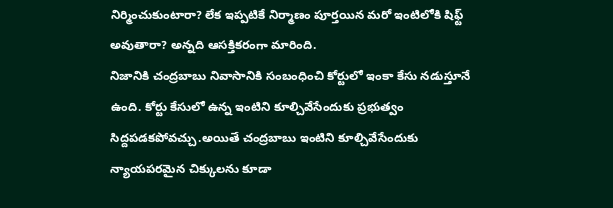నిర్మించుకుంటారా? లేక ఇప్పటికే నిర్మాణం పూర్తయిన మరో ఇంటిలోకి షిఫ్ట్ అవుతారా? అన్నది ఆసక్తికరంగా మారింది.
నిజానికి చంద్రబాబు నివాసానికి సంబంధించి కోర్టులో ఇంకా కేసు నడుస్తూనే ఉంది. కోర్టు కేసులో ఉన్న ఇంటిని కూల్చివేసేందుకు ప్రభుత్వం సిద్దపడకపోవచ్చు.అయితే చంద్రబాబు ఇంటిని కూల్చివేసేందుకు న్యాయపరమైన చిక్కులను కూడా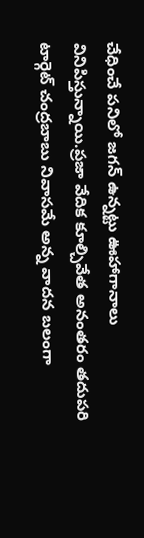చేధించే పనిలో జగన్ ఉన్నట్టు ఊహాగానాలు వినిపిస్తున్నాయి.ప్రజా వేదిక కూల్చివేత అనంతరం తదుపరి టార్గెట్ చంద్రబాబు నివాసమే అన్న వాదన బలంగా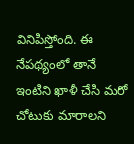వినిపిస్తోంది. ఈ నేపథ్యంలో తానే ఇంటిని ఖాళీ చేసి మరో చోటుకు మారాలని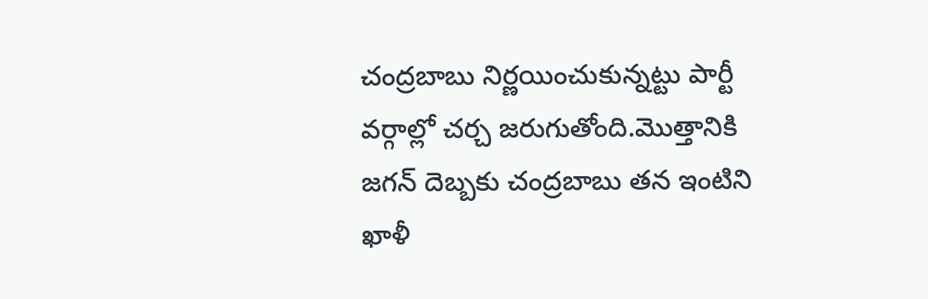చంద్రబాబు నిర్ణయించుకున్నట్టు పార్టీ వర్గాల్లో చర్చ జరుగుతోంది.మొత్తానికి జగన్ దెబ్బకు చంద్రబాబు తన ఇంటిని ఖాళీ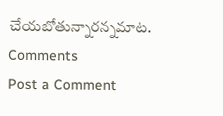చేయబోతున్నారన్నమాట.
Comments
Post a Comment